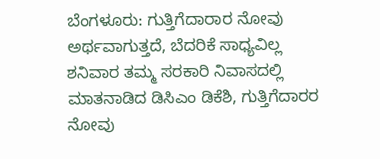ಬೆಂಗಳೂರು: ಗುತ್ತಿಗೆದಾರಾರ ನೋವು ಅರ್ಥವಾಗುತ್ತದೆ, ಬೆದರಿಕೆ ಸಾಧ್ಯವಿಲ್ಲ
ಶನಿವಾರ ತಮ್ಮ ಸರಕಾರಿ ನಿವಾಸದಲ್ಲಿ ಮಾತನಾಡಿದ ಡಿಸಿಎಂ ಡಿಕೆಶಿ, ಗುತ್ತಿಗೆದಾರರ ನೋವು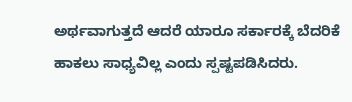ಅರ್ಥವಾಗುತ್ತದೆ ಆದರೆ ಯಾರೂ ಸರ್ಕಾರಕ್ಕೆ ಬೆದರಿಕೆ ಹಾಕಲು ಸಾಧ್ಯವಿಲ್ಲ ಎಂದು ಸ್ಪಷ್ಟಪಡಿಸಿದರು.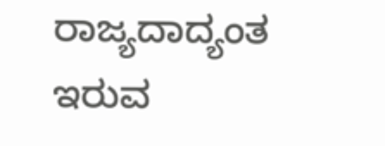ರಾಜ್ಯದಾದ್ಯಂತ ಇರುವ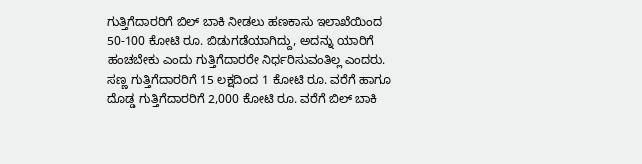ಗುತ್ತಿಗೆದಾರರಿಗೆ ಬಿಲ್ ಬಾಕಿ ನೀಡಲು ಹಣಕಾಸು ಇಲಾಖೆಯಿಂದ 50-100 ಕೋಟಿ ರೂ. ಬಿಡುಗಡೆಯಾಗಿದ್ದು, ಅದನ್ನು ಯಾರಿಗೆ ಹಂಚಬೇಕು ಎಂದು ಗುತ್ತಿಗೆದಾರರೇ ನಿರ್ಧರಿಸುವಂತಿಲ್ಲ ಎಂದರು. ಸಣ್ಣ ಗುತ್ತಿಗೆದಾರರಿಗೆ 15 ಲಕ್ಷದಿಂದ 1 ಕೋಟಿ ರೂ. ವರೆಗೆ ಹಾಗೂ ದೊಡ್ಡ ಗುತ್ತಿಗೆದಾರರಿಗೆ 2,000 ಕೋಟಿ ರೂ. ವರೆಗೆ ಬಿಲ್ ಬಾಕಿ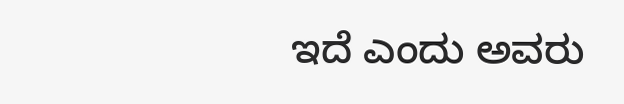ಇದೆ ಎಂದು ಅವರು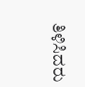ತಿಳಿಸಿದರು